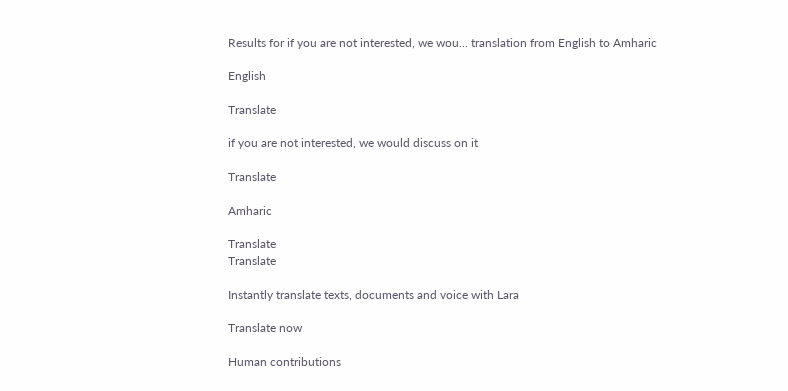Results for if you are not interested, we wou... translation from English to Amharic

English

Translate

if you are not interested, we would discuss on it

Translate

Amharic

Translate
Translate

Instantly translate texts, documents and voice with Lara

Translate now

Human contributions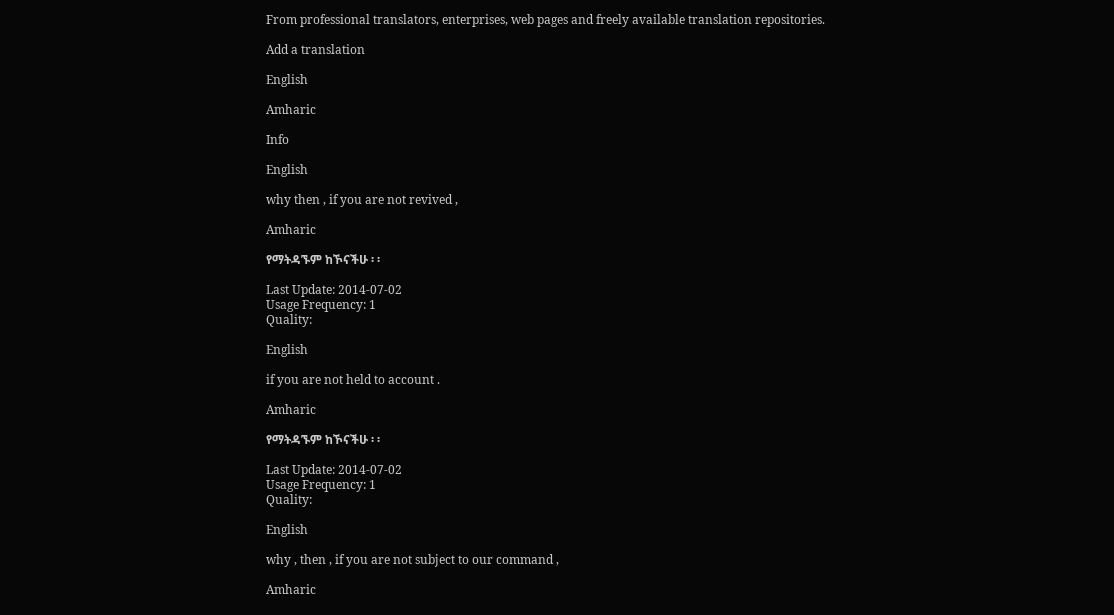From professional translators, enterprises, web pages and freely available translation repositories.

Add a translation

English

Amharic

Info

English

why then , if you are not revived ,

Amharic

የማትዳኙም ከኾናችሁ ፡ ፡

Last Update: 2014-07-02
Usage Frequency: 1
Quality:

English

if you are not held to account .

Amharic

የማትዳኙም ከኾናችሁ ፡ ፡

Last Update: 2014-07-02
Usage Frequency: 1
Quality:

English

why , then , if you are not subject to our command ,

Amharic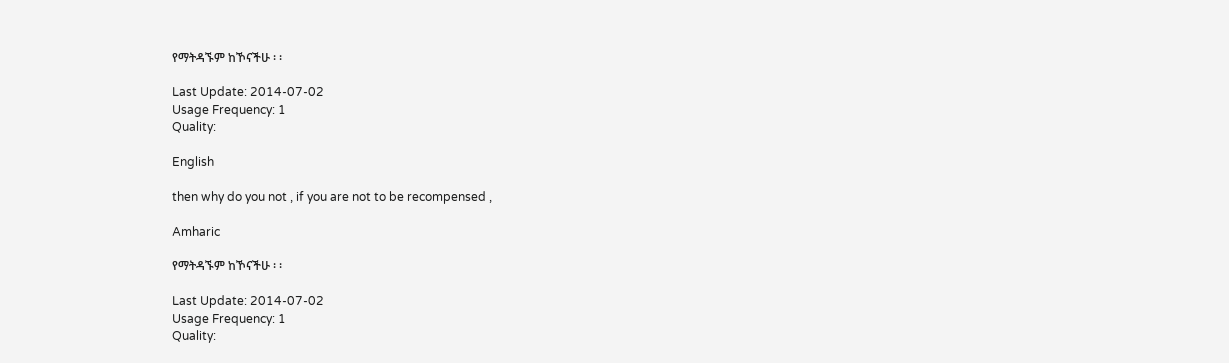የማትዳኙም ከኾናችሁ ፡ ፡

Last Update: 2014-07-02
Usage Frequency: 1
Quality:

English

then why do you not , if you are not to be recompensed ,

Amharic

የማትዳኙም ከኾናችሁ ፡ ፡

Last Update: 2014-07-02
Usage Frequency: 1
Quality: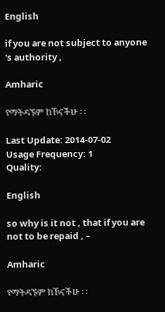English

if you are not subject to anyone 's authority ,

Amharic

የማትዳኙም ከኾናችሁ ፡ ፡

Last Update: 2014-07-02
Usage Frequency: 1
Quality:

English

so why is it not , that if you are not to be repaid , –

Amharic

የማትዳኙም ከኾናችሁ ፡ ፡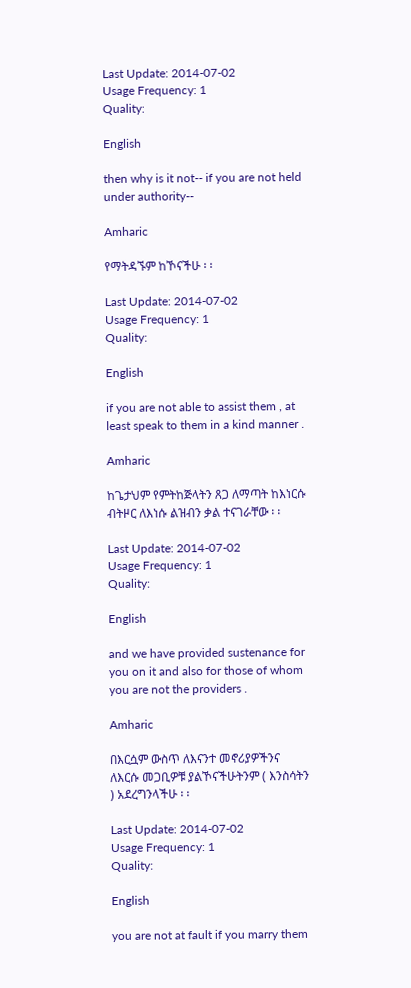Last Update: 2014-07-02
Usage Frequency: 1
Quality:

English

then why is it not-- if you are not held under authority--

Amharic

የማትዳኙም ከኾናችሁ ፡ ፡

Last Update: 2014-07-02
Usage Frequency: 1
Quality:

English

if you are not able to assist them , at least speak to them in a kind manner .

Amharic

ከጌታህም የምትከጅላትን ጸጋ ለማጣት ከእነርሱ ብትዞር ለእነሱ ልዝብን ቃል ተናገራቸው ፡ ፡

Last Update: 2014-07-02
Usage Frequency: 1
Quality:

English

and we have provided sustenance for you on it and also for those of whom you are not the providers .

Amharic

በእርሷም ውስጥ ለእናንተ መኖሪያዎችንና ለእርሱ መጋቢዎቹ ያልኾናችሁትንም ( እንስሳትን ) አደረግንላችሁ ፡ ፡

Last Update: 2014-07-02
Usage Frequency: 1
Quality:

English

you are not at fault if you marry them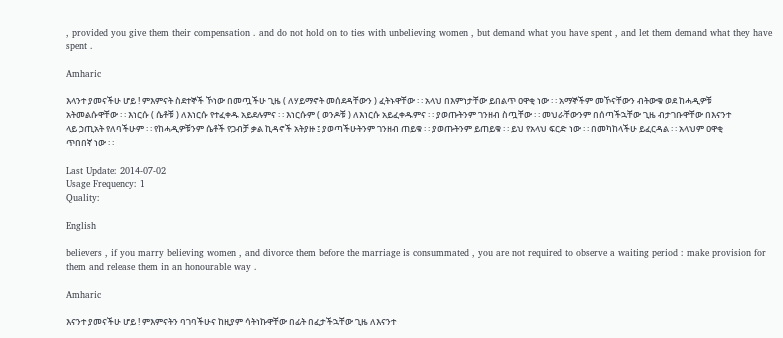, provided you give them their compensation . and do not hold on to ties with unbelieving women , but demand what you have spent , and let them demand what they have spent .

Amharic

እላንተ ያመናችሁ ሆይ ! ምእምናት ስደተኞች ኾነው በመጧችሁ ጊዜ ( ለሃይማኖት መሰደዳቸውን ) ፈትኑዋቸው ፡ ፡ አላህ በእምነታቸው ይበልጥ ዐዋቂ ነው ፡ ፡ አማኞችም መኾናቸውን ብትውቁ ወደ ከሓዲዎቹ አትመልሱዋቸው ፡ ፡ እነርሱ ( ሴቶቹ ) ለእነርሱ የተፈቀዱ አይደሉምና ፡ ፡ እነርሱም ( ወንዶቹ ) ለእነርሱ አይፈቀዱምና ፡ ፡ ያወጡትንም ገንዘብ ስጧቸው ፡ ፡ መህራቸውንም በሰጣችኋቸው ጊዜ ብታገቡዋቸው በእናንተ ላይ ኃጢአት የለባችሁም ፡ ፡ የከሓዲዎቹንም ሴቶች የጋብቻ ቃል ኪዳኖች አትያዙ ፤ ያወጣችሁትንም ገንዘብ ጠይቁ ፡ ፡ ያወጡትንም ይጠይቁ ፡ ፡ ይህ የአላህ ፍርድ ነው ፡ ፡ በመካከላችሁ ይፈርዳል ፡ ፡ አላህም ዐዋቂ ጥበበኛ ነው ፡ ፡

Last Update: 2014-07-02
Usage Frequency: 1
Quality:

English

believers , if you marry believing women , and divorce them before the marriage is consummated , you are not required to observe a waiting period : make provision for them and release them in an honourable way .

Amharic

እናንተ ያመናችሁ ሆይ ! ምእምናትን ባገባችሁና ከዚያም ሳትነኩዋቸው በፊት በፈታችኋቸው ጊዜ ለእናንተ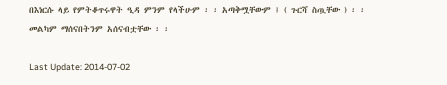በእነርሱ ላይ የምትቆጥሩዋት ዒዳ ምንም የላችሁም ፡ ፡ አጣቅሟቸውም ፤ ( ጉርሻ ስጧቸው ) ፡ ፡ መልካም ማሰናበትንም አሰናብቷቸው ፡ ፡

Last Update: 2014-07-02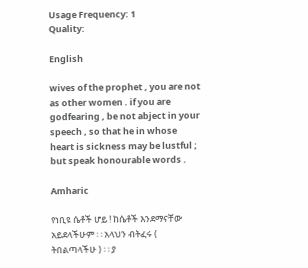Usage Frequency: 1
Quality:

English

wives of the prophet , you are not as other women . if you are godfearing , be not abject in your speech , so that he in whose heart is sickness may be lustful ; but speak honourable words .

Amharic

የነቢዩ ሴቶች ሆይ ! ከሴቶች እንደማናቸው አይደላችሁም ፡ ፡ አላህን ብትፈሩ ( ትበልጣላችሁ ) ፡ ፡ ያ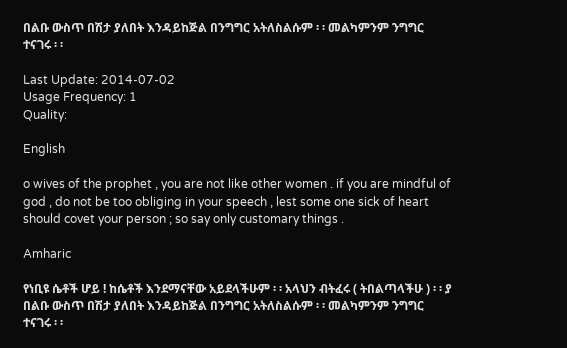በልቡ ውስጥ በሽታ ያለበት እንዳይከጅል በንግግር አትለስልሱም ፡ ፡ መልካምንም ንግግር ተናገሩ ፡ ፡

Last Update: 2014-07-02
Usage Frequency: 1
Quality:

English

o wives of the prophet , you are not like other women . if you are mindful of god , do not be too obliging in your speech , lest some one sick of heart should covet your person ; so say only customary things .

Amharic

የነቢዩ ሴቶች ሆይ ! ከሴቶች እንደማናቸው አይደላችሁም ፡ ፡ አላህን ብትፈሩ ( ትበልጣላችሁ ) ፡ ፡ ያ በልቡ ውስጥ በሽታ ያለበት እንዳይከጅል በንግግር አትለስልሱም ፡ ፡ መልካምንም ንግግር ተናገሩ ፡ ፡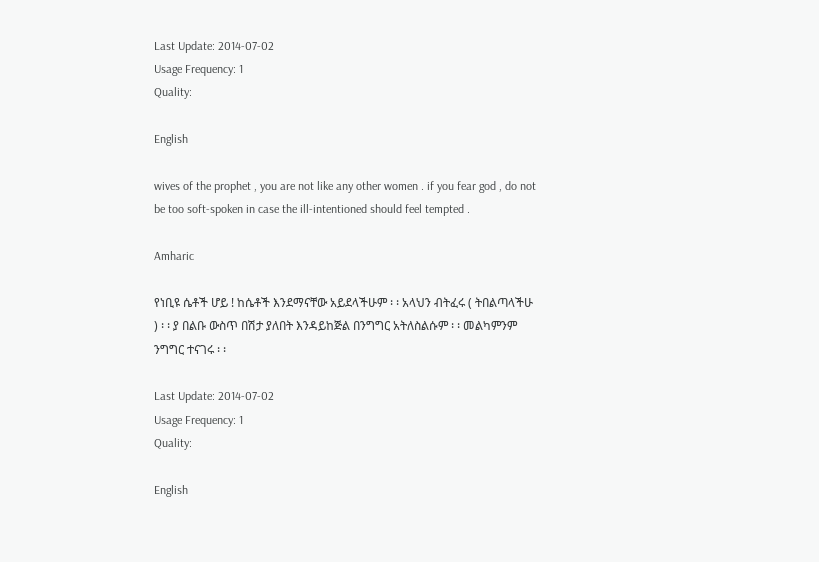Last Update: 2014-07-02
Usage Frequency: 1
Quality:

English

wives of the prophet , you are not like any other women . if you fear god , do not be too soft-spoken in case the ill-intentioned should feel tempted .

Amharic

የነቢዩ ሴቶች ሆይ ! ከሴቶች እንደማናቸው አይደላችሁም ፡ ፡ አላህን ብትፈሩ ( ትበልጣላችሁ ) ፡ ፡ ያ በልቡ ውስጥ በሽታ ያለበት እንዳይከጅል በንግግር አትለስልሱም ፡ ፡ መልካምንም ንግግር ተናገሩ ፡ ፡

Last Update: 2014-07-02
Usage Frequency: 1
Quality:

English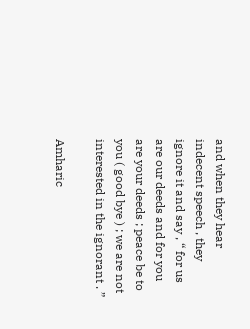and when they hear indecent speech , they ignore it and say , “ for us are our deeds and for you are your deeds ; peace be to you ( good bye ) ; we are not interested in the ignorant . ”

Amharic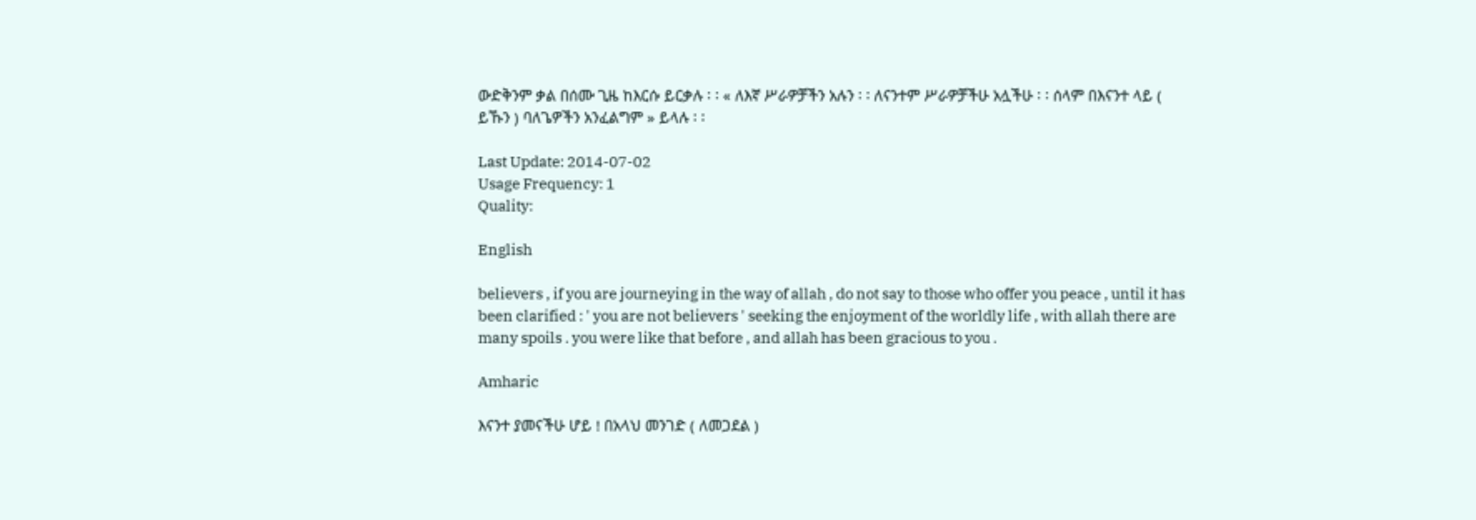ውድቅንም ቃል በሰሙ ጊዜ ከእርሱ ይርቃሉ ፡ ፡ « ለእኛ ሥራዎቻችን አሉን ፡ ፡ ለናንተም ሥራዎቻችሁ አሏችሁ ፡ ፡ ሰላም በእናንተ ላይ ( ይኹን ) ባለጌዎችን አንፈልግም » ይላሉ ፡ ፡

Last Update: 2014-07-02
Usage Frequency: 1
Quality:

English

believers , if you are journeying in the way of allah , do not say to those who offer you peace , until it has been clarified : ' you are not believers ' seeking the enjoyment of the worldly life , with allah there are many spoils . you were like that before , and allah has been gracious to you .

Amharic

እናንተ ያመናችሁ ሆይ ! በአላህ መንገድ ( ለመጋደል )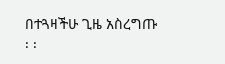በተጓዛችሁ ጊዜ አስረግጡ ፡ ፡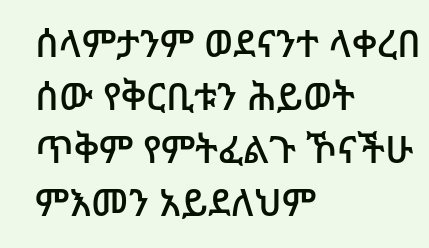ሰላምታንም ወደናንተ ላቀረበ ሰው የቅርቢቱን ሕይወት ጥቅም የምትፈልጉ ኾናችሁ ምእመን አይደለህም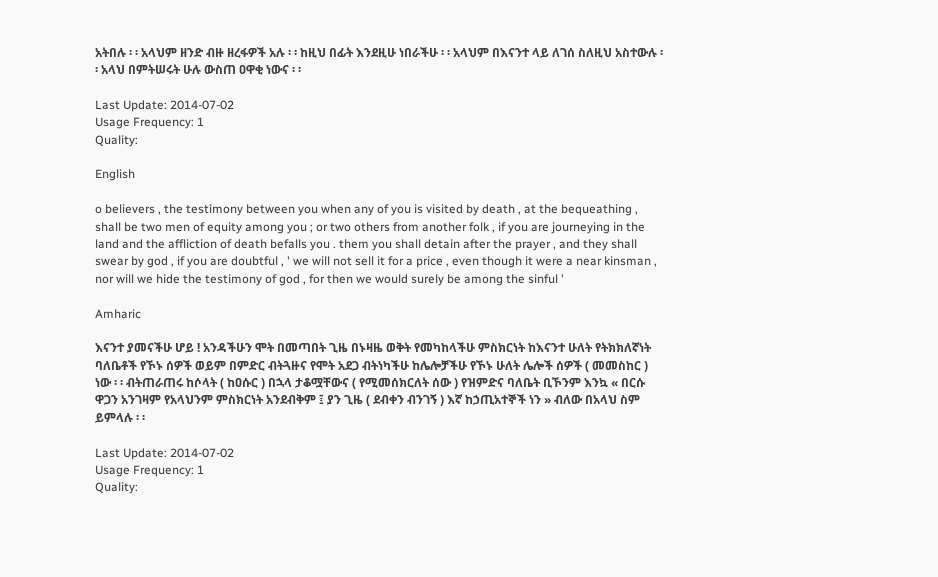አትበሉ ፡ ፡ አላህም ዘንድ ብዙ ዘረፋዎች አሉ ፡ ፡ ከዚህ በፊት እንደዚሁ ነበራችሁ ፡ ፡ አላህም በእናንተ ላይ ለገሰ ስለዚህ አስተውሉ ፡ ፡ አላህ በምትሠሩት ሁሉ ውስጠ ዐዋቂ ነውና ፡ ፡

Last Update: 2014-07-02
Usage Frequency: 1
Quality:

English

o believers , the testimony between you when any of you is visited by death , at the bequeathing , shall be two men of equity among you ; or two others from another folk , if you are journeying in the land and the affliction of death befalls you . them you shall detain after the prayer , and they shall swear by god , if you are doubtful , ' we will not sell it for a price , even though it were a near kinsman , nor will we hide the testimony of god , for then we would surely be among the sinful '

Amharic

እናንተ ያመናችሁ ሆይ ! አንዳችሁን ሞት በመጣበት ጊዜ በኑዛዜ ወቅት የመካከላችሁ ምስክርነት ከእናንተ ሁለት የትክክለኛነት ባለቤቶች የኾኑ ሰዎች ወይም በምድር ብትጓዙና የሞት አደጋ ብትነካችሁ ከሌሎቻችሁ የኾኑ ሁለት ሌሎች ሰዎች ( መመስከር ) ነው ፡ ፡ ብትጠራጠሩ ከሶላት ( ከዐሱር ) በኋላ ታቆሟቸውና ( የሚመሰክርለት ሰው ) የዝምድና ባለቤት ቢኾንም እንኳ « በርሱ ዋጋን አንገዛም የአላህንም ምስክርነት አንደብቅም ፤ ያን ጊዜ ( ደብቀን ብንገኝ ) እኛ ከኃጢአተኞች ነን » ብለው በአላህ ስም ይምላሉ ፡ ፡

Last Update: 2014-07-02
Usage Frequency: 1
Quality: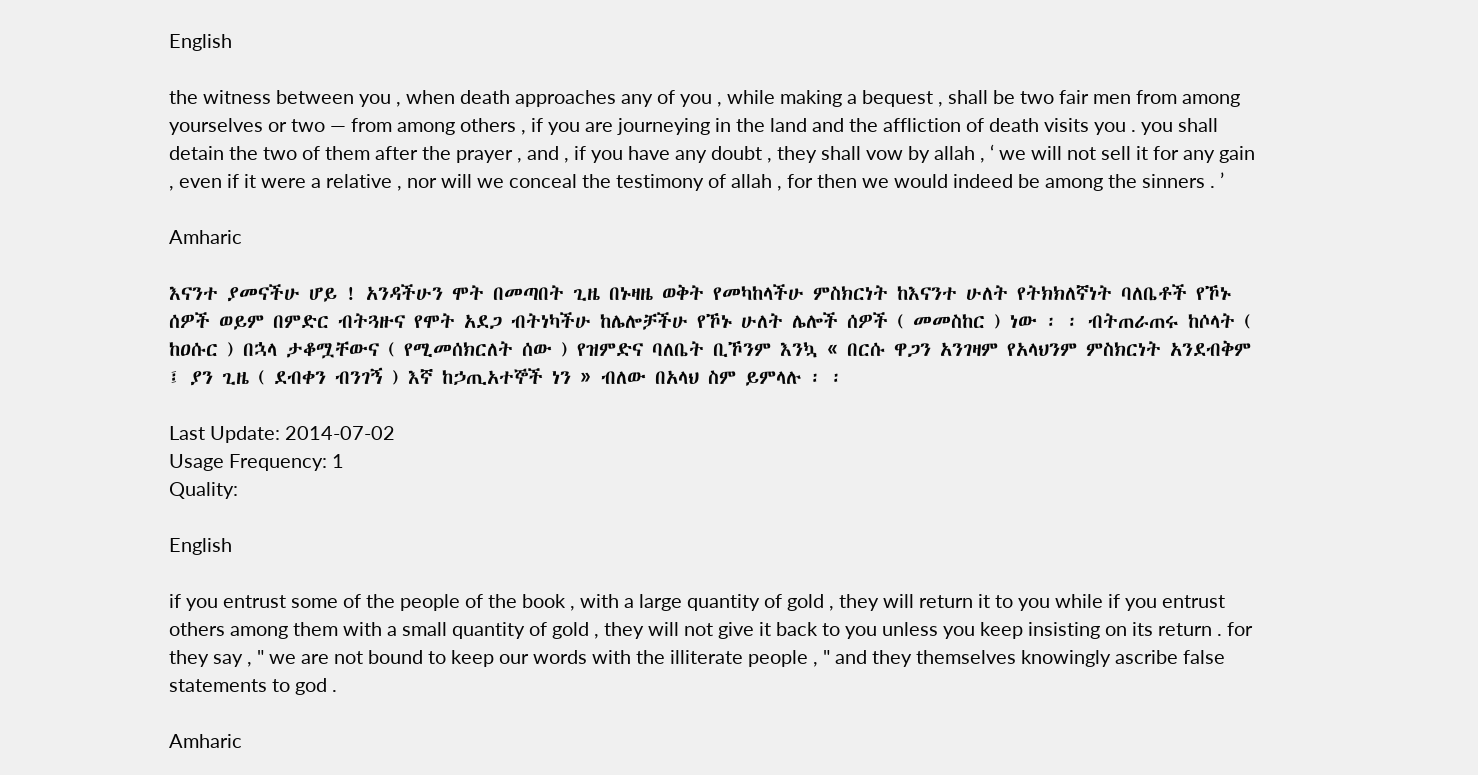English

the witness between you , when death approaches any of you , while making a bequest , shall be two fair men from among yourselves or two — from among others , if you are journeying in the land and the affliction of death visits you . you shall detain the two of them after the prayer , and , if you have any doubt , they shall vow by allah , ‘ we will not sell it for any gain , even if it were a relative , nor will we conceal the testimony of allah , for then we would indeed be among the sinners . ’

Amharic

እናንተ ያመናችሁ ሆይ ! አንዳችሁን ሞት በመጣበት ጊዜ በኑዛዜ ወቅት የመካከላችሁ ምስክርነት ከእናንተ ሁለት የትክክለኛነት ባለቤቶች የኾኑ ሰዎች ወይም በምድር ብትጓዙና የሞት አደጋ ብትነካችሁ ከሌሎቻችሁ የኾኑ ሁለት ሌሎች ሰዎች ( መመስከር ) ነው ፡ ፡ ብትጠራጠሩ ከሶላት ( ከዐሱር ) በኋላ ታቆሟቸውና ( የሚመሰክርለት ሰው ) የዝምድና ባለቤት ቢኾንም እንኳ « በርሱ ዋጋን አንገዛም የአላህንም ምስክርነት አንደብቅም ፤ ያን ጊዜ ( ደብቀን ብንገኝ ) እኛ ከኃጢአተኞች ነን » ብለው በአላህ ስም ይምላሉ ፡ ፡

Last Update: 2014-07-02
Usage Frequency: 1
Quality:

English

if you entrust some of the people of the book , with a large quantity of gold , they will return it to you while if you entrust others among them with a small quantity of gold , they will not give it back to you unless you keep insisting on its return . for they say , " we are not bound to keep our words with the illiterate people , " and they themselves knowingly ascribe false statements to god .

Amharic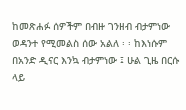ከመጽሐፉ ሰዎችም በብዙ ገንዘብ ብታምነው ወዳንተ የሚመልስ ሰው አልለ ፡ ፡ ከእነሱም በአንድ ዲናር እንኳ ብታምነው ፤ ሁል ጊዜ በርሱ ላይ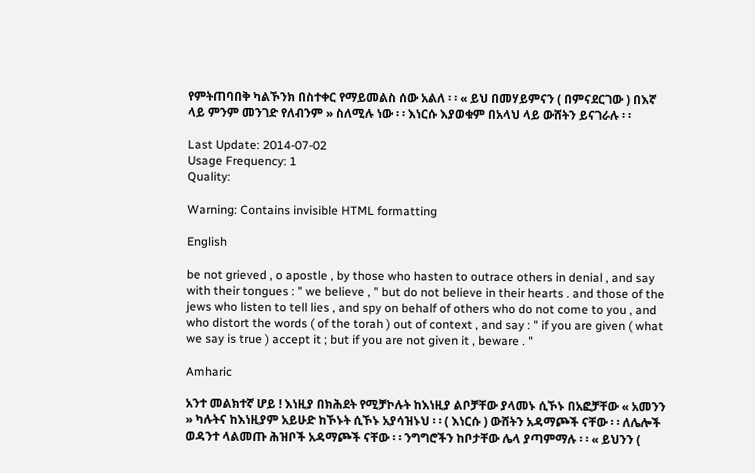የምትጠባበቅ ካልኾንክ በስተቀር የማይመልስ ሰው አልለ ፡ ፡ « ይህ በመሃይምናን ( በምናደርገው ) በእኛ ላይ ምንም መንገድ የለብንም » ስለሚሉ ነው ፡ ፡ እነርሱ እያወቁም በአላህ ላይ ውሸትን ይናገራሉ ፡ ፡

Last Update: 2014-07-02
Usage Frequency: 1
Quality:

Warning: Contains invisible HTML formatting

English

be not grieved , o apostle , by those who hasten to outrace others in denial , and say with their tongues : " we believe , " but do not believe in their hearts . and those of the jews who listen to tell lies , and spy on behalf of others who do not come to you , and who distort the words ( of the torah ) out of context , and say : " if you are given ( what we say is true ) accept it ; but if you are not given it , beware . "

Amharic

አንተ መልክተኛ ሆይ ! እነዚያ በክሕደት የሚቻኮሉት ከእነዚያ ልቦቻቸው ያላመኑ ሲኾኑ በአፎቻቸው « አመንን » ካሉትና ከእነዚያም አይሁድ ከኾኑት ሲኾኑ አያሳዝኑህ ፡ ፡ ( እነርሱ ) ውሸትን አዳማጮች ናቸው ፡ ፡ ለሌሎች ወዳንተ ላልመጡ ሕዝቦች አዳማጮች ናቸው ፡ ፡ ንግግሮችን ከቦታቸው ሌላ ያጣምማሉ ፡ ፡ « ይህንን (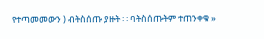የተጣመመውን ) ብትስሰጡ ያዙት ፡ ፡ ባትስሰጡትም ተጠንቀቁ »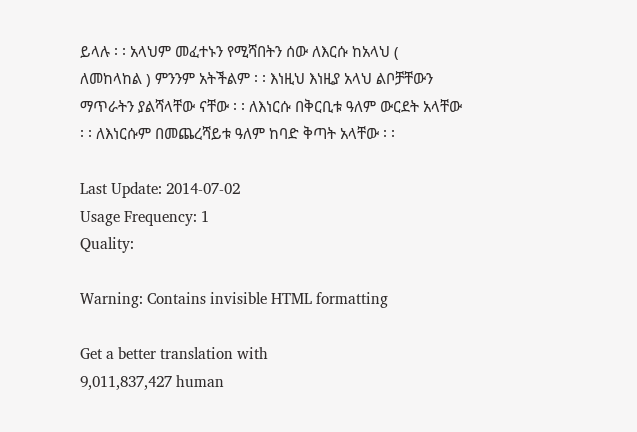ይላሉ ፡ ፡ አላህም መፈተኑን የሚሻበትን ሰው ለእርሱ ከአላህ ( ለመከላከል ) ምንንም አትችልም ፡ ፡ እነዚህ እነዚያ አላህ ልቦቻቸውን ማጥራትን ያልሻላቸው ናቸው ፡ ፡ ለእነርሱ በቅርቢቱ ዓለም ውርደት አላቸው ፡ ፡ ለእነርሱም በመጨረሻይቱ ዓለም ከባድ ቅጣት አላቸው ፡ ፡

Last Update: 2014-07-02
Usage Frequency: 1
Quality:

Warning: Contains invisible HTML formatting

Get a better translation with
9,011,837,427 human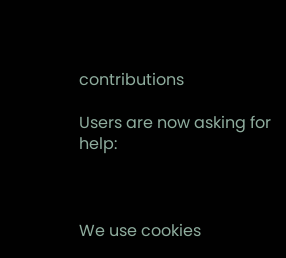contributions

Users are now asking for help:



We use cookies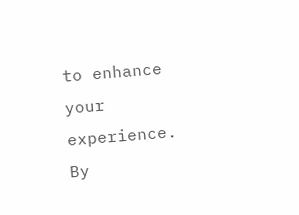to enhance your experience. By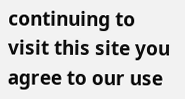continuing to visit this site you agree to our use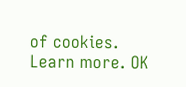of cookies. Learn more. OK